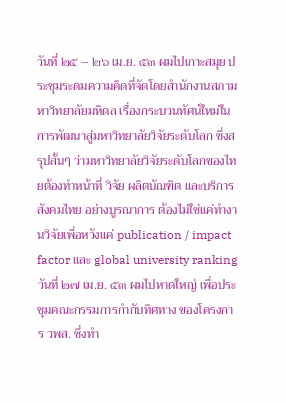วันที่ ๒๕ – ๒๖ เม.ย. ๕๓ ผมไปเกาะสมุย ประชุมระดมความคิดที่จัดโดยสำนักงานสภามหาวิทยาลัยมหิดล เรื่องกระบวนทัศน์ใหม่ในการพัฒนาสู่มหาวิทยาลัยวิจัยระดับโลก ซึ่งสรุปสั้นๆ ว่ามหาวิทยาลัยวิจัยระดับโลกของไทยต้องทำหน้าที่ วิจัย ผลิตบัณฑิต และบริการสังคมไทย อย่างบูรณาการ ต้องไม่ใช่แค่ทำงานวิจัยเพื่อหวังแค่ publication / impact factor และ global university ranking
วันที่ ๒๗ เม.ย. ๕๓ ผมไปหาดใหญ่ เพื่อประชุมคณะกรรมการกำกับทิศทาง ของโครงการ วพส. ซึ่งทำ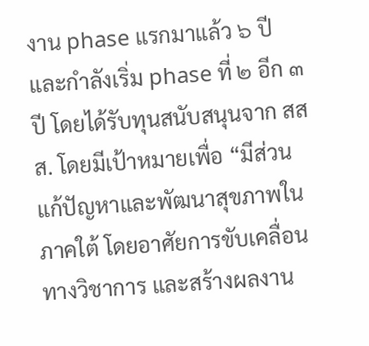งาน phase แรกมาแล้ว ๖ ปี และกำลังเริ่ม phase ที่ ๒ อีก ๓ ปี โดยได้รับทุนสนับสนุนจาก สสส. โดยมีเป้าหมายเพื่อ “มีส่วนแก้ปัญหาและพัฒนาสุขภาพในภาคใต้ โดยอาศัยการขับเคลื่อนทางวิชาการ และสร้างผลงาน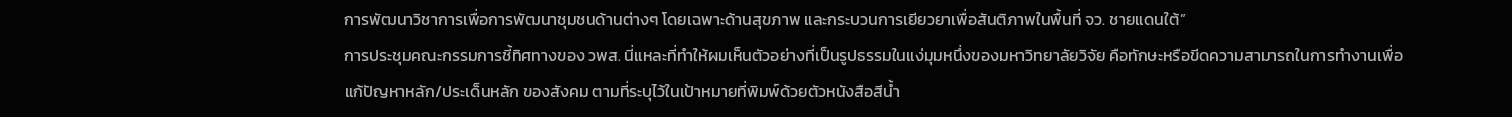การพัฒนาวิชาการเพื่อการพัฒนาชุมชนด้านต่างๆ โดยเฉพาะด้านสุขภาพ และกระบวนการเยียวยาเพื่อสันติภาพในพื้นที่ จว. ชายแดนใต้”
การประชุมคณะกรรมการชี้ทิศทางของ วพส. นี่แหละที่ทำให้ผมเห็นตัวอย่างที่เป็นรูปธรรมในแง่มุมหนึ่งของมหาวิทยาลัยวิจัย คือทักษะหรือขีดความสามารถในการทำงานเพื่อแก้ปัญหาหลัก/ประเด็นหลัก ของสังคม ตามที่ระบุไว้ในเป้าหมายที่พิมพ์ด้วยตัวหนังสือสีน้ำ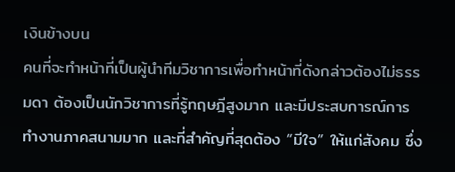เงินข้างบน
คนที่จะทำหน้าที่เป็นผู้นำทีมวิชาการเพื่อทำหน้าที่ดังกล่าวต้องไม่ธรรมดา ต้องเป็นนักวิชาการที่รู้ทฤษฎีสูงมาก และมีประสบการณ์การทำงานภาคสนามมาก และที่สำคัญที่สุดต้อง “มีใจ” ให้แก่สังคม ซึ่ง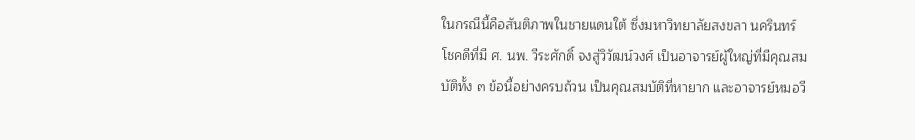ในกรณีนี้คือสันติภาพในชายแดนใต้ ซึ่งมหาวิทยาลัยสงขลา นครินทร์โชคดีที่มี ศ. นพ. วีระศักดิ์ จงสู่วิวัฒน์วงศ์ เป็นอาจารย์ผู้ใหญ่ที่มีคุณสมบัติทั้ง ๓ ข้อนี้อย่างครบถ้วน เป็นคุณสมบัติที่หายาก และอาจารย์หมอวี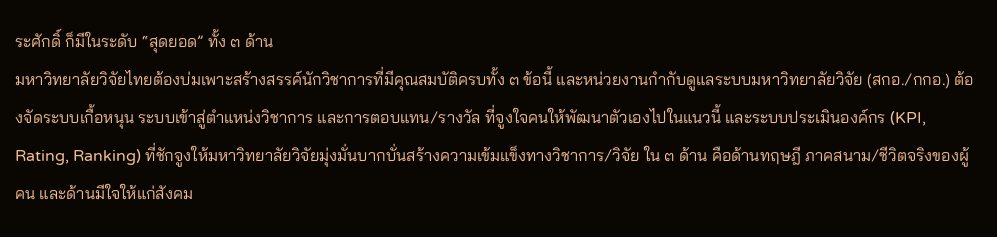ระศักดิ์ ก็มีในระดับ “สุดยอด” ทั้ง ๓ ด้าน
มหาวิทยาลัยวิจัยไทยต้องบ่มเพาะสร้างสรรค์นักวิชาการที่มีคุณสมบัติครบทั้ง ๓ ข้อนี้ และหน่วยงานกำกับดูแลระบบมหาวิทยาลัยวิจัย (สกอ./กกอ.) ต้องจัดระบบเกื้อหนุน ระบบเข้าสู่ตำแหน่งวิชาการ และการตอบแทน/รางวัล ที่จูงใจคนให้พัฒนาตัวเองไปในแนวนี้ และระบบประเมินองค์กร (KPI, Rating, Ranking) ที่ชักจูงให้มหาวิทยาลัยวิจัยมุ่งมั่นบากบั่นสร้างความเข้มแข็งทางวิชาการ/วิจัย ใน ๓ ด้าน คือด้านทฤษฎี ภาคสนาม/ชีวิตจริงของผู้คน และด้านมีใจให้แก่สังคม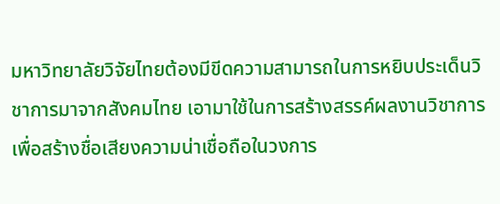มหาวิทยาลัยวิจัยไทยต้องมีขีดความสามารถในการหยิบประเด็นวิชาการมาจากสังคมไทย เอามาใช้ในการสร้างสรรค์ผลงานวิชาการ เพื่อสร้างชื่อเสียงความน่าเชื่อถือในวงการ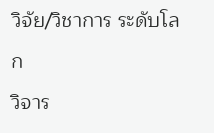วิจัย/วิชาการ ระดับโลก
วิจาร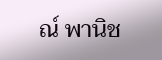ณ์ พานิช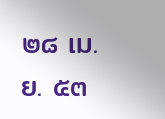๒๘ เม.ย. ๕๓